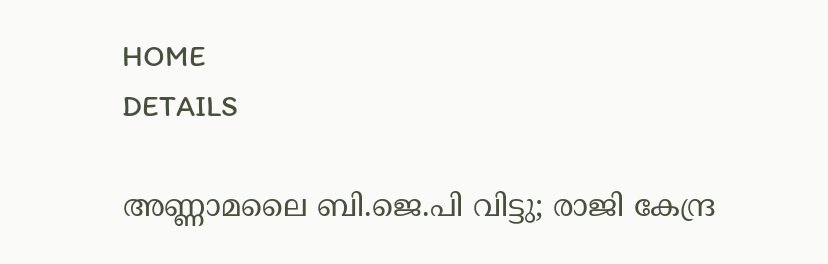HOME
DETAILS

അണ്ണാമലൈ ബി.ജെ.പി വിട്ടു; രാജി കേന്ദ്ര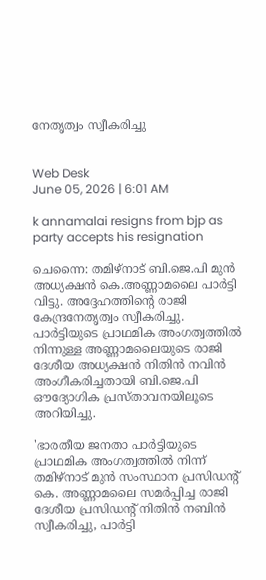നേതൃത്വം സ്വീകരിച്ചു


Web Desk
June 05, 2026 | 6:01 AM

k annamalai resigns from bjp as party accepts his resignation

ചെന്നൈ: തമിഴ്‌നാട് ബി.ജെ.പി മുന്‍ അധ്യക്ഷന്‍ കെ.അണ്ണാമലൈ പാര്‍ട്ടി വിട്ടു. അദ്ദേഹത്തിന്റെ രാജി കേന്ദ്രനേതൃത്വം സ്വീകരിച്ചു. പാര്‍ട്ടിയുടെ പ്രാഥമിക അംഗത്വത്തില്‍ നിന്നുള്ള അണ്ണാമലൈയുടെ രാജി ദേശീയ അധ്യക്ഷന്‍ നിതിന്‍ നവിന്‍ അംഗീകരിച്ചതായി ബി.ജെ.പി ഔദ്യോഗിക പ്രസ്താവനയിലൂടെ അറിയിച്ചു.

'ഭാരതീയ ജനതാ പാര്‍ട്ടിയുടെ പ്രാഥമിക അംഗത്വത്തില്‍ നിന്ന് തമിഴ്‌നാട് മുന്‍ സംസ്ഥാന പ്രസിഡന്റ് കെ. അണ്ണാമലൈ സമര്‍പ്പിച്ച രാജി  ദേശീയ പ്രസിഡന്റ് നിതിന്‍ നബിന്‍ സ്വീകരിച്ചു, പാര്‍ട്ടി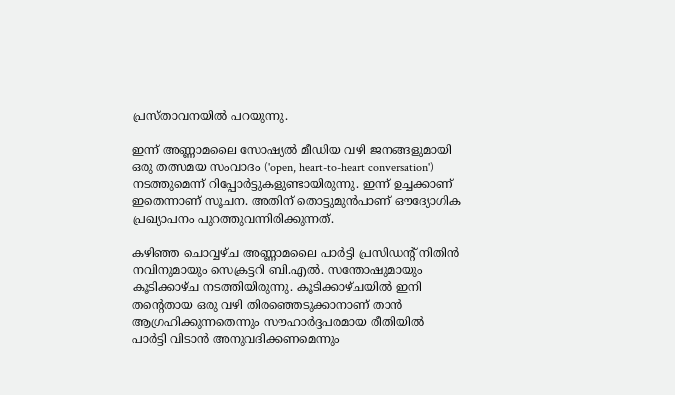പ്രസ്താവനയില്‍ പറയുന്നു.

ഇന്ന് അണ്ണാമലൈ സോഷ്യല്‍ മീഡിയ വഴി ജനങ്ങളുമായി ഒരു തത്സമയ സംവാദം ('open, heart-to-heart conversation') നടത്തുമെന്ന് റിപ്പോര്‍ട്ടുകളുണ്ടായിരുന്നു. ഇന്ന് ഉച്ചക്കാണ് ഇതെന്നാണ് സൂചന. അതിന് തൊട്ടുമുന്‍പാണ് ഔദ്യോഗിക പ്രഖ്യാപനം പുറത്തുവന്നിരിക്കുന്നത്.

കഴിഞ്ഞ ചൊവ്വഴ്ച അണ്ണാമലൈ പാര്‍ട്ടി പ്രസിഡന്റ് നിതിന്‍ നവിനുമായും സെക്രട്ടറി ബി.എല്‍. സന്തോഷുമായും കൂടിക്കാഴ്ച നടത്തിയിരുന്നു. കൂടിക്കാഴ്ചയില്‍ ഇനി തന്റെതായ ഒരു വഴി തിരഞ്ഞെടുക്കാനാണ് താന്‍ ആഗ്രഹിക്കുന്നതെന്നും സൗഹാര്‍ദ്ദപരമായ രീതിയില്‍ പാര്‍ട്ടി വിടാന്‍ അനുവദിക്കണമെന്നും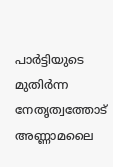പാര്‍ട്ടിയുടെ മുതിര്‍ന്ന നേതൃത്വത്തോട് അണ്ണാമലൈ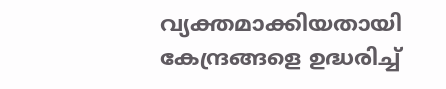വ്യക്തമാക്കിയതായി കേന്ദ്രങ്ങളെ ഉദ്ധരിച്ച്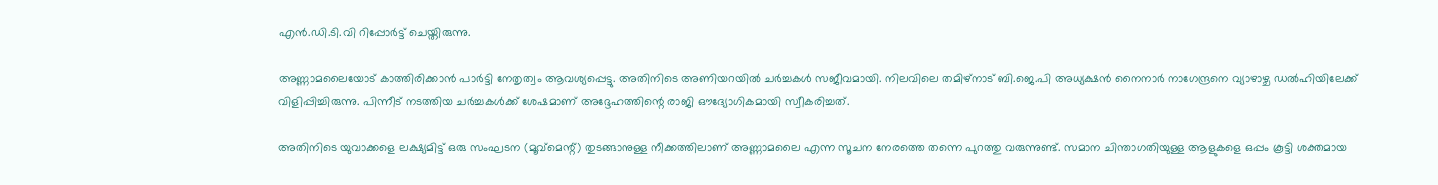എന്‍.ഡി.ടി.വി റിപ്പോര്‍ട്ട് ചെയ്തിരുന്നു.

അണ്ണാമലൈയോട് കാത്തിരിക്കാന്‍ പാര്‍ട്ടി നേതൃത്വം ആവശ്യപ്പെട്ടു. അതിനിടെ അണിയറയില്‍ ചര്‍ച്ചകള്‍ സജീവമായി. നിലവിലെ തമിഴ്നാട് ബി.ജെ.പി അധ്യക്ഷന്‍ നൈനാര്‍ നാഗേന്ദ്രനെ വ്യാഴാഴ്ച ഡല്‍ഹിയിലേക്ക് വിളിപ്പിച്ചിരുന്നു. പിന്നീട് നടത്തിയ ചര്‍ച്ചകള്‍ക്ക് ശേഷമാണ് അദ്ദേഹത്തിന്റെ രാജി ഔദ്യോഗികമായി സ്വീകരിച്ചത്.

അതിനിടെ യുവാക്കളെ ലക്ഷ്യമിട്ട് ഒരു സംഘടന (മൂവ്‌മെന്റ്) തുടങ്ങാനുള്ള നീക്കത്തിലാണ് അണ്ണാമലൈ എന്ന സൂചന നേരത്തെ തന്നെ പുറത്തു വരുന്നുണ്ട്. സമാന ചിന്താഗതിയുള്ള ആളുകളെ ഒപ്പം കൂട്ടി ശക്തമായ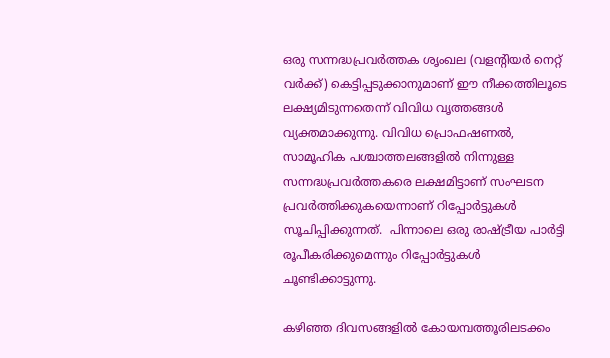ഒരു സന്നദ്ധപ്രവര്‍ത്തക ശൃംഖല (വളന്റിയര്‍ നെറ്റ് വര്‍ക്ക്) കെട്ടിപ്പടുക്കാനുമാണ് ഈ നീക്കത്തിലൂടെ ലക്ഷ്യമിടുന്നതെന്ന് വിവിധ വൃത്തങ്ങള്‍ വ്യക്തമാക്കുന്നു. വിവിധ പ്രൊഫഷണല്‍, സാമൂഹിക പശ്ചാത്തലങ്ങളില്‍ നിന്നുള്ള സന്നദ്ധപ്രവര്‍ത്തകരെ ലക്ഷമിട്ടാണ് സംഘടന പ്രവര്‍ത്തിക്കുകയെന്നാണ് റിപ്പോര്‍ട്ടുകള്‍ സൂചിപ്പിക്കുന്നത്.  പിന്നാലെ ഒരു രാഷ്ട്രീയ പാര്‍ട്ടി രൂപീകരിക്കുമെന്നും റിപ്പോര്‍ട്ടുകള്‍ ചൂണ്ടിക്കാട്ടുന്നു.

കഴിഞ്ഞ ദിവസങ്ങളില്‍ കോയമ്പത്തൂരിലടക്കം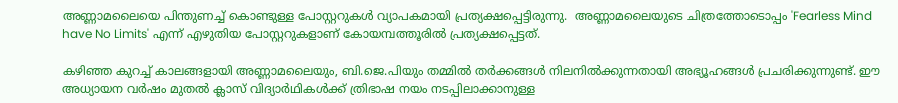അണ്ണാമലൈയെ പിന്തുണച്ച് കൊണ്ടുള്ള പോസ്റ്ററുകള്‍ വ്യാപകമായി പ്രത്യക്ഷപ്പെട്ടിരുന്നു.  അണ്ണാമലൈയുടെ ചിത്രത്തോടൊപ്പം 'Fearless Mind have No Limits' എന്ന് എഴുതിയ പോസ്റ്ററുകളാണ് കോയമ്പത്തൂരില്‍ പ്രത്യക്ഷപ്പെട്ടത്.

കഴിഞ്ഞ കുറച്ച് കാലങ്ങളായി അണ്ണാമലൈയും, ബി.ജെ.പിയും തമ്മില്‍ തര്‍ക്കങ്ങള്‍ നിലനില്‍ക്കുന്നതായി അഭ്യൂഹങ്ങള്‍ പ്രചരിക്കുന്നുണ്ട്. ഈ അധ്യായന വര്‍ഷം മുതല്‍ ക്ലാസ് വിദ്യാര്‍ഥികള്‍ക്ക് ത്രിഭാഷ നയം നടപ്പിലാക്കാനുള്ള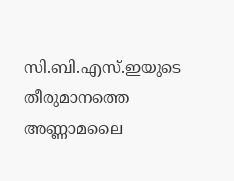സി.ബി.എസ്.ഇയുടെ തീരുമാനത്തെ അണ്ണാമലൈ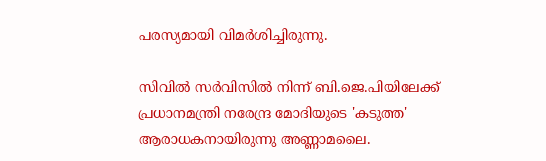പരസ്യമായി വിമര്‍ശിച്ചിരുന്നു.

സിവില്‍ സര്‍വിസില്‍ നിന്ന് ബി.ജെ.പിയിലേക്ക്
പ്രധാനമന്ത്രി നരേന്ദ്ര മോദിയുടെ 'കടുത്ത' ആരാധകനായിരുന്നു അണ്ണാമലൈ.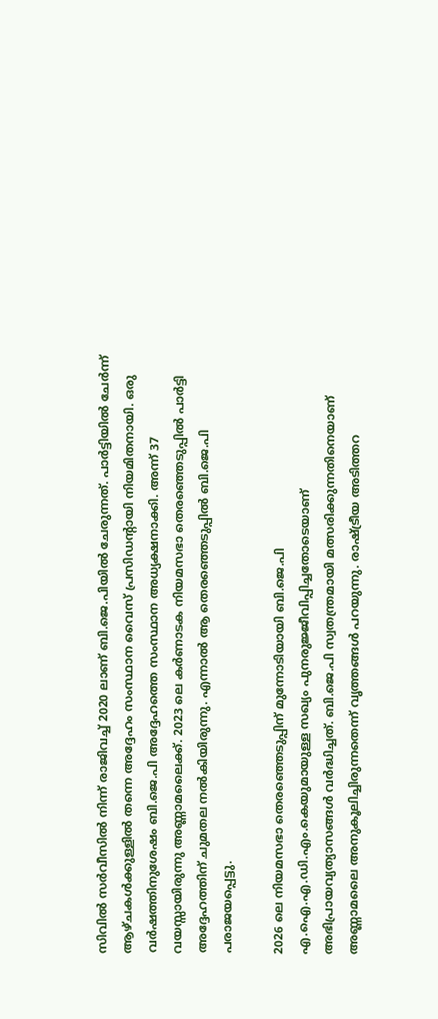സിവില്‍ സര്‍വീസില്‍ നിന്ന് രാജിവച്ച് 2020 ലാണ് ബി.ജെ.പിയില്‍ ചേരുന്നത്. പാര്‍ട്ടിയില്‍ ചേര്‍ന്ന് ആഴ്ചകള്‍ക്കുള്ളില്‍ തന്നെ അദ്ദേഹം സംസ്ഥാന വൈസ് പ്രസിഡന്റായി നിയമിതനായി. ഒരു വര്‍ഷത്തിനുശേഷം ബി.ജെ.പി അദ്ദേഹത്തെ സംസ്ഥാന അധ്യക്ഷനാക്കി. അന്ന് 37 വയസ്സായിരുന്നു അണ്ണാമലൈക്ക്. 2023 ലെ കര്‍ണാടക നിയമസഭാ തെരഞ്ഞെടുപ്പില്‍ പാര്‍ട്ടി അദ്ദേഹത്തിന് ചുമതല നല്‍കിയിരുന്നു. എന്നാല്‍ ആ തെരഞ്ഞെടുപ്പില്‍ ബി.ജെ.പി പരാജയപ്പെട്ടു.

2026 ലെ നിയമസഭാ തെരഞ്ഞെടുപ്പിന് മുന്നോടിയായി ബി.ജെ.പി എ.ഐ.എ.ഡി.എം.കെയുമായുള്ള സഖ്യം പുനരുജ്ജീവിപ്പിച്ചതോടെയാണ് അഭിപ്രായവ്യത്യാസങ്ങള്‍ വര്‍ദ്ധിച്ചത്. ബി.ജെ.പി സ്വതന്ത്രമായി മത്സരിക്കുന്നതിനെയാണ് അണ്ണാമലൈ അനുകൂലിച്ചിരുന്നതെന്ന് വൃത്തങ്ങള്‍ പറയുന്നു. രാഷ്ട്രീയ അടിത്തറ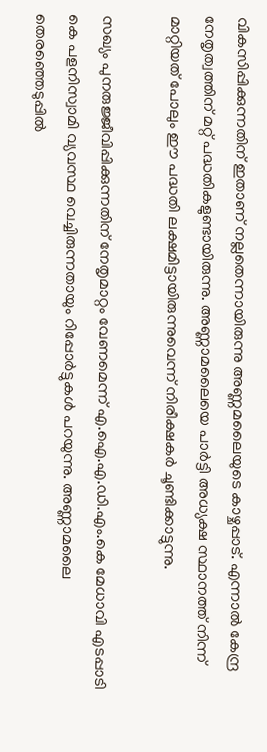വികസിപ്പിക്കുന്നതിന് ഇതാണ് നല്ലതെന്നായിരുന്നു അണ്ണമലൈയുടെ കാഴ്ചപ്പാട്. എന്നാല്‍ കേന്ദ്ര നേതൃത്വത്തിന് മറ്റ് പദ്ധതികളുണ്ടായിരുന്നു. അണ്ണാമലൈയെ പാര്‍ട്ടി അധ്യക്ഷ സ്ഥാനത്ത് നിന്ന് മാറ്റിയത് പോലും ഈ പദ്ധതി ലക്ഷമിട്ടായിരുന്നുവെന്ന് നിരീക്ഷകര്‍ ചൂണ്ടിക്കാട്ടുന്നു.

സഖ്യം പുനരുജ്ജീവിപ്പിക്കുന്നതിന് നേതൃമാറ്റം വേണമെന്ന് എ.ഐ.എ.ഡി.എം.കെ മേധാവി എടപ്പാടി കെ പളനിസ്വാമി വ്യവസ്ഥ വെച്ചിരുന്നതായും റിപ്പോര്‍ട്ടുകള്‍ പറയുന്നു. അണ്ണാമലൈ തെരഞ്ഞെടുപ്പില്‍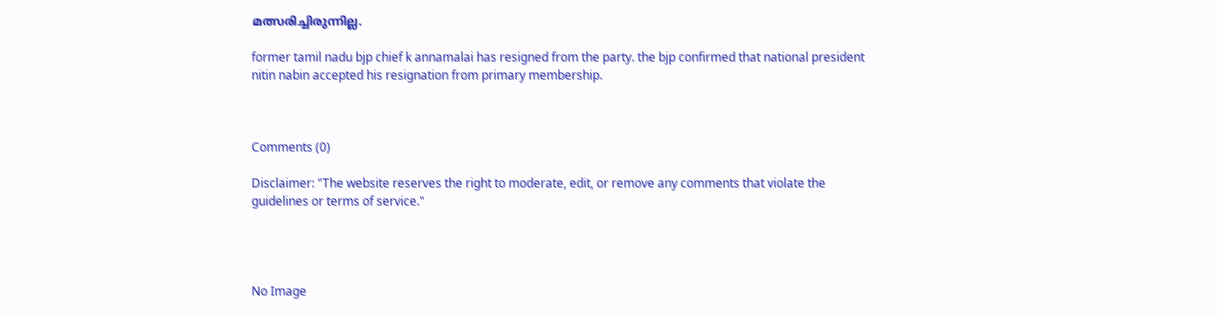മത്സരിച്ചിരുന്നില്ല.

former tamil nadu bjp chief k annamalai has resigned from the party. the bjp confirmed that national president nitin nabin accepted his resignation from primary membership.



Comments (0)

Disclaimer: "The website reserves the right to moderate, edit, or remove any comments that violate the guidelines or terms of service."




No Image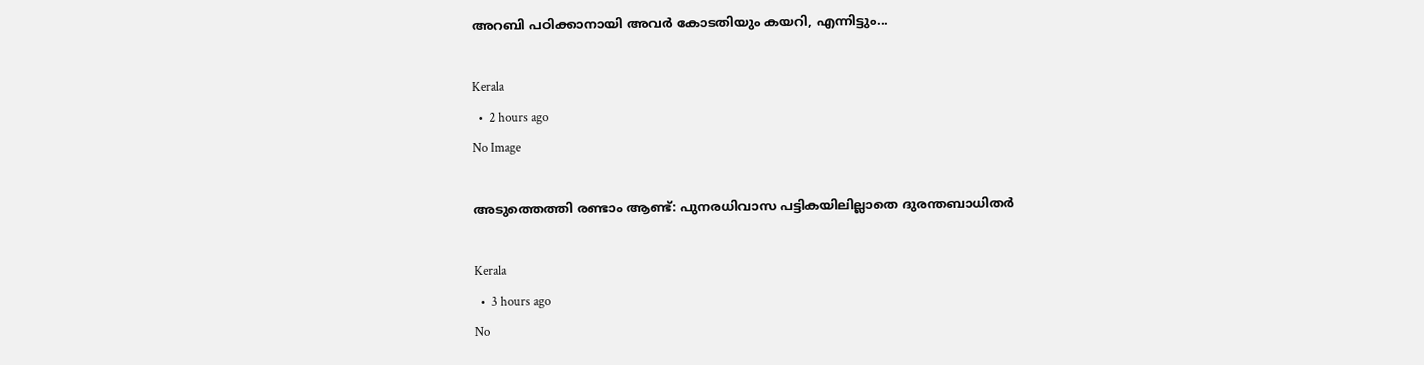അറബി പഠിക്കാനായി അവർ കോടതിയും കയറി, എന്നിട്ടും...

Kerala
  •  2 hours ago
No Image

അടുത്തെത്തി രണ്ടാം ആണ്ട്: പുനരധിവാസ പട്ടികയിലില്ലാതെ ദുരന്തബാധിതർ

Kerala
  •  3 hours ago
No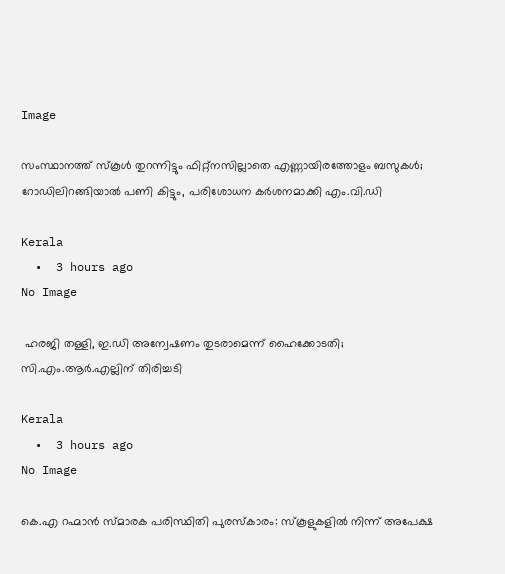Image

സംസ്ഥാനത്ത് സ്‌കൂൾ തുറന്നിട്ടും ഫിറ്റ്‌നസില്ലാതെ എണ്ണായിരത്തോളം ബസുകൾ; റോഡിലിറങ്ങിയാൽ പണി കിട്ടും, പരിശോധന കർശനമാക്കി എം.വി.ഡി

Kerala
  •  3 hours ago
No Image

 ഹരജി തള്ളി, ഇ.ഡി അന്വേഷണം തുടരാമെന്ന് ഹൈക്കോടതി; സി.എം.ആര്‍.എല്ലിന് തിരിച്ചടി

Kerala
  •  3 hours ago
No Image

കെ.എ റഹ്മാൻ സ്മാരക പരിസ്ഥിതി പുരസ്കാരം: സ്കൂളുകളിൽ നിന്ന് അപേക്ഷ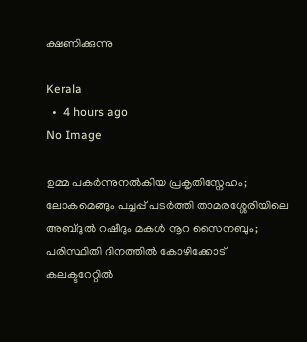ക്ഷണിക്കുന്നു

Kerala
  •  4 hours ago
No Image

ഉമ്മ പകർന്നുനൽകിയ പ്രകൃതിസ്നേഹം; ലോകമെങ്ങും പച്ചപ്പ് പടർത്തി താമരശ്ശേരിയിലെ അബ്ദുൽ റഷീദും മകൾ നൂറ സൈനബും; പരിസ്ഥിതി ദിനത്തിൽ കോഴിക്കോട് കലക്ടറേറ്റിൽ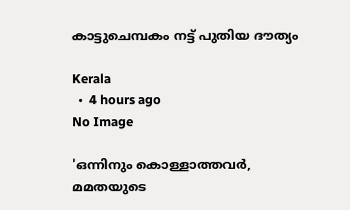കാട്ടുചെമ്പകം നട്ട് പുതിയ ദൗത്യം

Kerala
  •  4 hours ago
No Image

'ഒന്നിനും കൊള്ളാത്തവര്‍, മമതയുടെ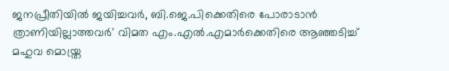ജനപ്രീതിയില്‍ ജയിച്ചവര്‍, ബി.ജെ.പിക്കെതിരെ പോരാടാന്‍ ത്രാണിയില്ലാത്തവര്‍' വിമത എം.എല്‍.എമാര്‍ക്കെതിരെ ആഞ്ഞടിച്ച് മഹുവ മൊയ്ത്ര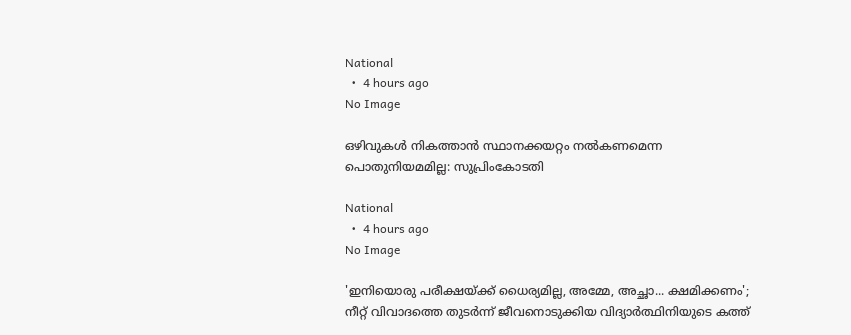National
  •  4 hours ago
No Image

ഒഴിവുകൾ നികത്താൻ സ്ഥാനക്കയറ്റം നൽകണമെന്ന പൊതുനിയമമില്ല: സുപ്രിംകോടതി

National
  •  4 hours ago
No Image

'ഇനിയൊരു പരീക്ഷയ്ക്ക് ധൈര്യമില്ല, അമ്മേ, അച്ഛാ... ക്ഷമിക്കണം'; നീറ്റ് വിവാദത്തെ തുടര്‍ന്ന് ജീവനൊടുക്കിയ വിദ്യാര്‍ത്ഥിനിയുടെ കത്ത്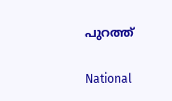പുറത്ത്

National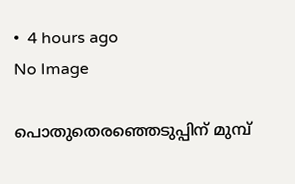•  4 hours ago
No Image

പൊതുതെരഞ്ഞെടുപ്പിന് മുമ്പ്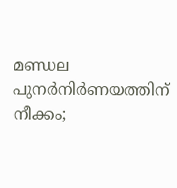മണ്ഡല പുനർനിർണയത്തിന് നീക്കം;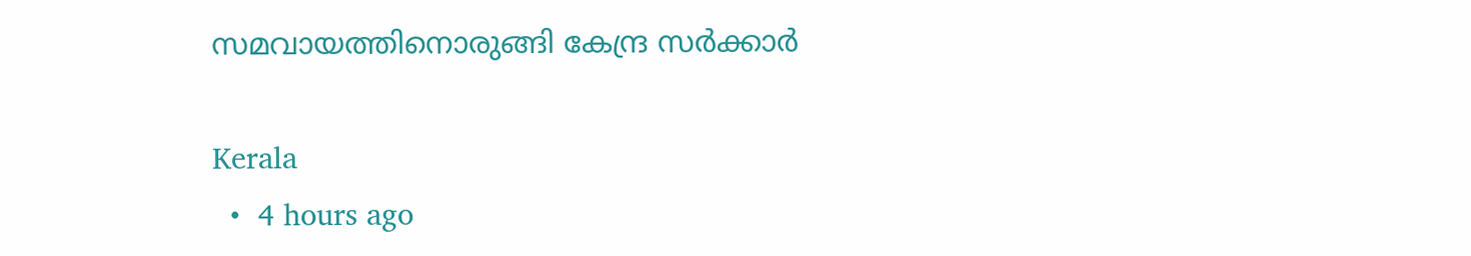സമവായത്തിനൊരുങ്ങി കേന്ദ്ര സർക്കാർ

Kerala
  •  4 hours ago